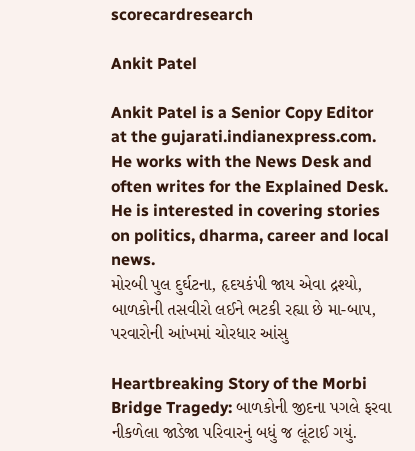scorecardresearch

Ankit Patel

Ankit Patel is a Senior Copy Editor at the gujarati.indianexpress.com. He works with the News Desk and often writes for the Explained Desk. He is interested in covering stories on politics, dharma, career and local news.
મોરબી પુલ દુર્ઘટના, હૃદયકંપી જાય એવા દ્રશ્યો, બાળકોની તસવીરો લઈને ભટકી રહ્યા છે મા-બાપ, પરવારોની આંખમાં ચોરધાર આંસુ

Heartbreaking Story of the Morbi Bridge Tragedy: બાળકોની જીદના પગલે ફરવા નીકળેલા જાડેજા પરિવારનું બધું જ લૂંટાઈ ગયું.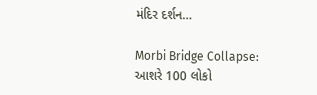મંદિર દર્શન…

Morbi Bridge Collapse: આશરે 100 લોકો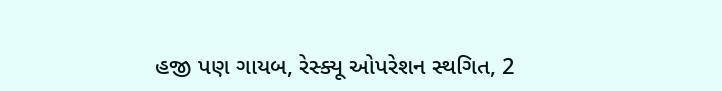હજી પણ ગાયબ, રેસ્ક્યૂ ઓપરેશન સ્થગિત, 2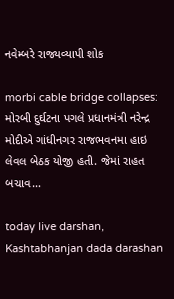નવેમ્બરે રાજ્યવ્યાપી શોક

morbi cable bridge collapses: મોરબી દુર્ઘટના પગલે પ્રધાનમંત્રી નરેન્દ્ર મોદીએ ગાંધીનગર રાજભવનમા હાઇ લેવલ બેઠક યોજી હતી. જેમાં રાહત બચાવ…

today live darshan, Kashtabhanjan dada darashan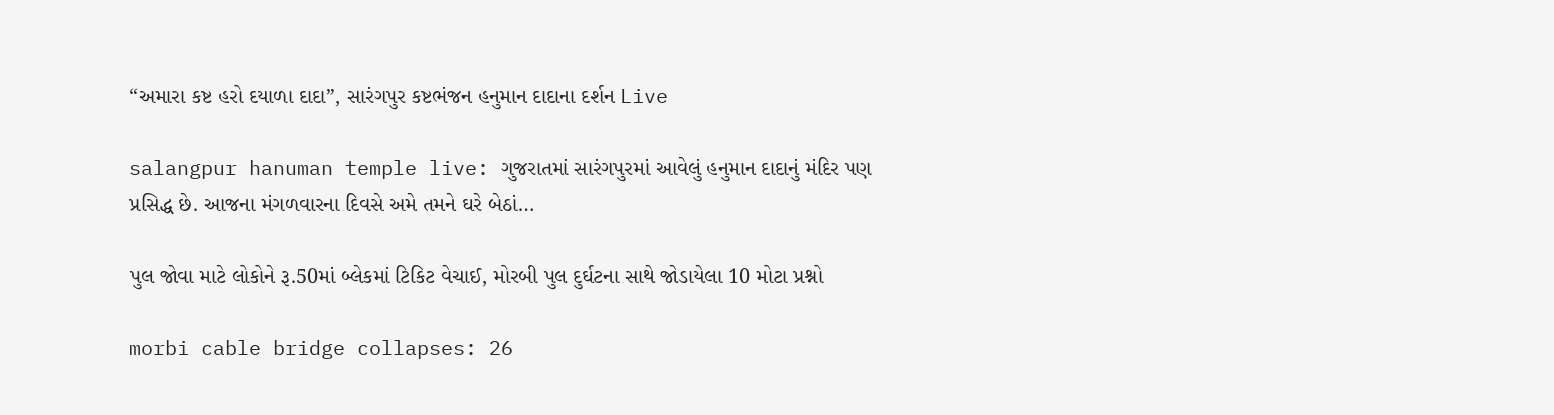“અમારા કષ્ટ હરો દયાળા દાદા”, સારંગપુર કષ્ટભંજન હનુમાન દાદાના દર્શન Live

salangpur hanuman temple live: ગુજરાતમાં સારંગપુરમાં આવેલું હનુમાન દાદાનું મંદિર પણ પ્રસિદ્ધ છે. આજના મંગળવારના દિવસે અમે તમને ઘરે બેઠાં…

પુલ જોવા માટે લોકોને રૂ.50માં બ્લેકમાં ટિકિટ વેચાઈ, મોરબી પુલ દુર્ઘટના સાથે જોડાયેલા 10 મોટા પ્રશ્નો

morbi cable bridge collapses: 26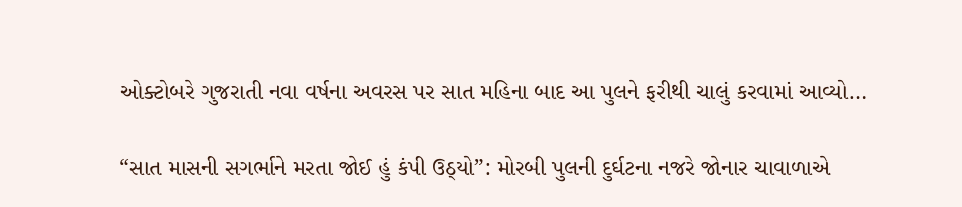ઓક્ટોબરે ગુજરાતી નવા વર્ષના અવરસ પર સાત મહિના બાદ આ પુલને ફરીથી ચાલું કરવામાં આવ્યો…

“સાત માસની સગર્ભાને મરતા જોઈ હું કંપી ઉઠ્યો”: મોરબી પુલની દુર્ઘટના નજરે જોનાર ચાવાળાએ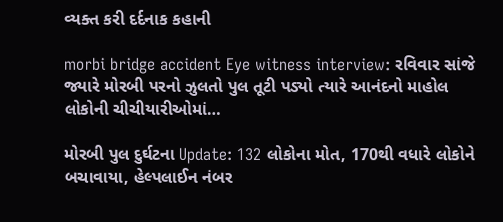વ્યક્ત કરી દર્દનાક કહાની

morbi bridge accident Eye witness interview: રવિવાર સાંજે જ્યારે મોરબી પરનો ઝુલતો પુલ તૂટી પડ્યો ત્યારે આનંદનો માહોલ લોકોની ચીચીયારીઓમાં…

મોરબી પુલ દુર્ઘટના Update: 132 લોકોના મોત, 170થી વધારે લોકોને બચાવાયા, હેલ્પલાઈન નંબર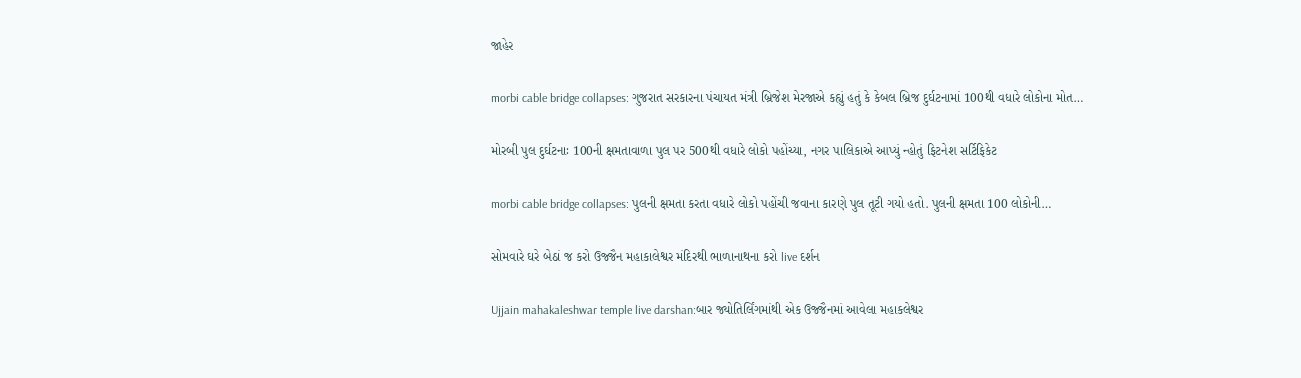જાહેર

morbi cable bridge collapses: ગુજરાત સરકારના પંચાયત મંત્રી બ્રિજેશ મેરજાએ કહ્યું હતું કે કેબલ બ્રિજ દુર્ઘટનામાં 100થી વધારે લોકોના મોત…

મોરબી પુલ દુર્ઘટનાઃ 100ની ક્ષમતાવાળા પુલ પર 500થી વધારે લોકો પહોંચ્યા, નગર પાલિકાએ આપ્યું ન્હોતું ફિટનેશ સર્ટિફિકેટ

morbi cable bridge collapses: પુલની ક્ષમતા કરતા વધારે લોકો પહોંચી જવાના કારણે પુલ તૂટી ગયો હતો. પુલની ક્ષમતા 100 લોકોની…

સોમવારે ઘરે બેઠાં જ કરો ઉજ્જૈન મહાકાલેશ્વર મંદિરથી ભાળાનાથના કરો live દર્શન

Ujjain mahakaleshwar temple live darshan:બાર જ્યોતિર્લિંગમાંથી એક ઉજ્જૈનમાં આવેલા મહાકલેશ્વર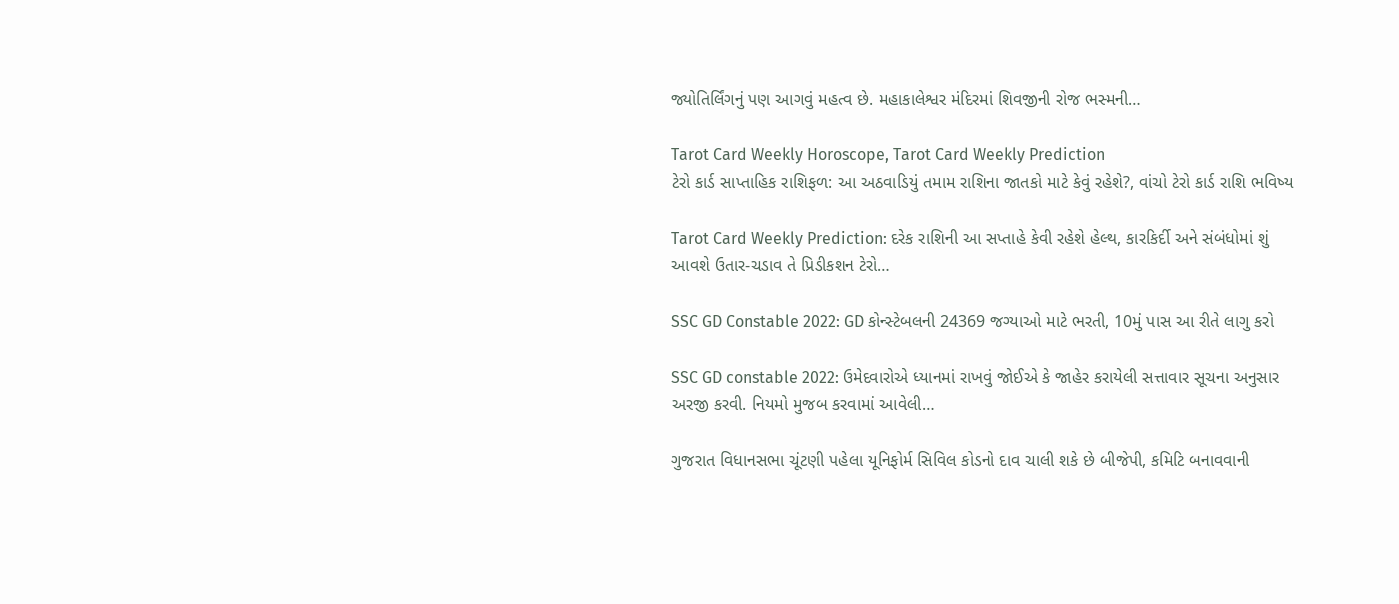જ્યોતિર્લિંગનું પણ આગવું મહત્વ છે. મહાકાલેશ્વર મંદિરમાં શિવજીની રોજ ભસ્મની…

Tarot Card Weekly Horoscope, Tarot Card Weekly Prediction
ટેરો કાર્ડ સાપ્તાહિક રાશિફળ: આ અઠવાડિયું તમામ રાશિના જાતકો માટે કેવું રહેશે?, વાંચો ટેરો કાર્ડ રાશિ ભવિષ્ય

Tarot Card Weekly Prediction: દરેક રાશિની આ સપ્તાહે કેવી રહેશે હેલ્થ, કારકિર્દી અને સંબંધોમાં શું આવશે ઉતાર-ચડાવ તે પ્રિડીકશન ટેરો…

SSC GD Constable 2022: GD કોન્સ્ટેબલની 24369 જગ્યાઓ માટે ભરતી, 10મું પાસ આ રીતે લાગુ કરો

SSC GD constable 2022: ઉમેદવારોએ ધ્યાનમાં રાખવું જોઈએ કે જાહેર કરાયેલી સત્તાવાર સૂચના અનુસાર અરજી કરવી. નિયમો મુજબ કરવામાં આવેલી…

ગુજરાત વિધાનસભા ચૂંટણી પહેલા યૂનિફોર્મ સિવિલ કોડનો દાવ ચાલી શકે છે બીજેપી, કમિટિ બનાવવાની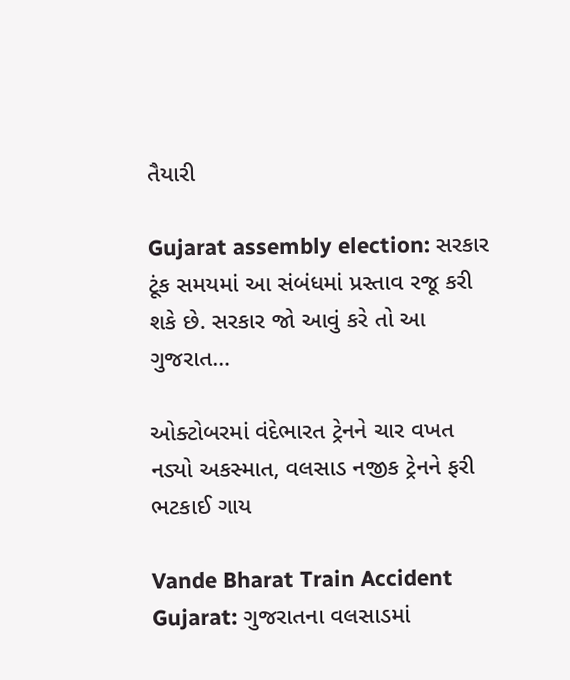તૈયારી

Gujarat assembly election: સરકાર ટૂંક સમયમાં આ સંબંધમાં પ્રસ્તાવ રજૂ કરી શકે છે. સરકાર જો આવું કરે તો આ ગુજરાત…

ઓક્ટોબરમાં વંદેભારત ટ્રેનને ચાર વખત નડ્યો અકસ્માત, વલસાડ નજીક ટ્રેનને ફરી ભટકાઈ ગાય

Vande Bharat Train Accident Gujarat: ગુજરાતના વલસાડમાં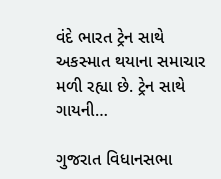વંદે ભારત ટ્રેન સાથે અકસ્માત થયાના સમાચાર મળી રહ્યા છે. ટ્રેન સાથે ગાયની…

ગુજરાત વિધાનસભા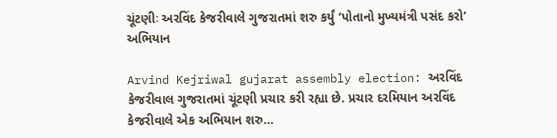ચૂંટણીઃ અરવિંદ કેજરીવાલે ગુજરાતમાં શરુ કર્યું ‘પોતાનો મુખ્યમંત્રી પસંદ કરો’ અભિયાન

Arvind Kejriwal gujarat assembly election: અરવિંદ કેજરીવાલ ગુજરાતમાં ચૂંટણી પ્રચાર કરી રહ્યા છે. પ્રચાર દરમિયાન અરવિંદ કેજરીવાલે એક અભિયાન શરુ…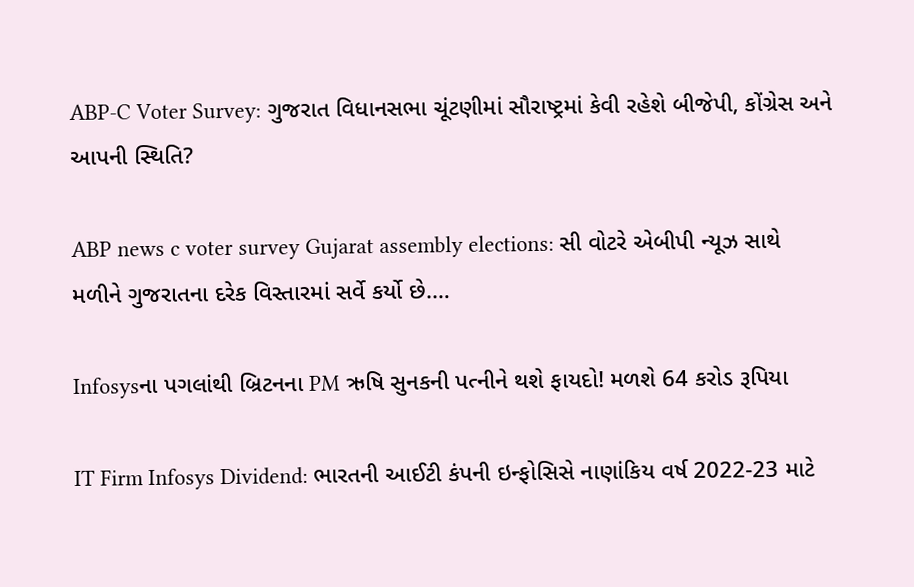ABP-C Voter Survey: ગુજરાત વિધાનસભા ચૂંટણીમાં સૌરાષ્ટ્રમાં કેવી રહેશે બીજેપી, કોંગ્રેસ અને આપની સ્થિતિ?

ABP news c voter survey Gujarat assembly elections: સી વોટરે એબીપી ન્યૂઝ સાથે મળીને ગુજરાતના દરેક વિસ્તારમાં સર્વે કર્યો છે.…

Infosysના પગલાંથી બ્રિટનના PM ઋષિ સુનકની પત્નીને થશે ફાયદો! મળશે 64 કરોડ રૂપિયા

IT Firm Infosys Dividend: ભારતની આઈટી કંપની ઇન્ફોસિસે નાણાંકિય વર્ષ 2022-23 માટે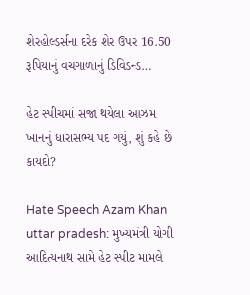શેરહોલ્ડર્સના દરેક શેર ઉપર 16.50 રૂપિયાનું વચગાળાનું ડિવિડન્ડ…

હેટ સ્પીચમાં સજા થયેલા આઝમ ખાનનું ધારાસભ્ય પદ ગયું, શું કહે છે કાયદો?

Hate Speech Azam Khan uttar pradesh: મુખ્યમંત્રી યોગી આદિત્યનાથ સામે હેટ સ્પીટ મામલે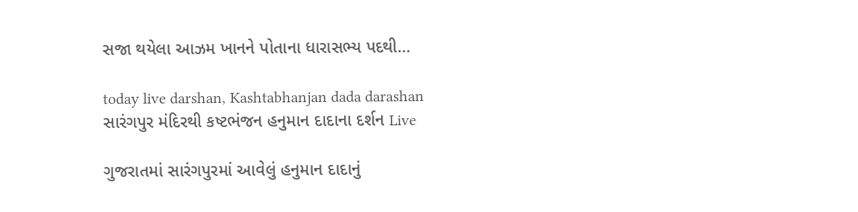સજા થયેલા આઝમ ખાનને પોતાના ધારાસભ્ય પદથી…

today live darshan, Kashtabhanjan dada darashan
સારંગપુર મંદિરથી કષ્ટભંજન હનુમાન દાદાના દર્શન Live

ગુજરાતમાં સારંગપુરમાં આવેલું હનુમાન દાદાનું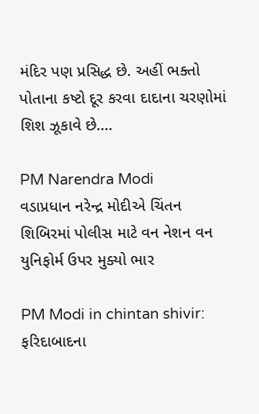મંદિર પણ પ્રસિદ્ધ છે. અહીં ભક્તો પોતાના કષ્ટો દૂર કરવા દાદાના ચરણોમાં શિશ ઝૂકાવે છે.…

PM Narendra Modi
વડાપ્રધાન નરેન્દ્ર મોદીએ ચિંતન શિબિરમાં પોલીસ માટે વન નેશન વન યુનિફોર્મ ઉપર મુક્યો ભાર

PM Modi in chintan shivir: ફરિદાબાદના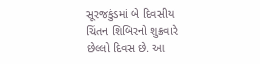સૂરજકુંડમાં બે દિવસીય ચિંતન શિબિરનો શુક્રવારે છેલ્લો દિવસ છે. આ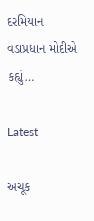દરમિયાન વડાપ્રધાન મોદીએ કહ્યું…

Latest

અચૂક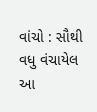વાંચો : સૌથી વધુ વંચાયેલ આ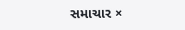સમાચાર ×